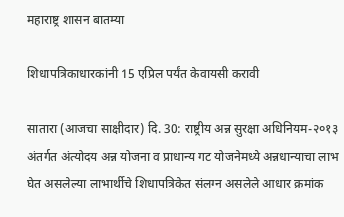महाराष्ट्र शासन बातम्या

शिधापत्रिकाधारकांनी 15 एप्रिल पर्यंत केवायसी करावी

सातारा (आजचा साक्षीदार) दि. 30: राष्ट्रीय अन्न सुरक्षा अधिनियम-२०१३ अंतर्गत अंत्योदय अन्न योजना व प्राधान्य गट योजनेमध्ये अन्नधान्याचा लाभ घेत असलेल्या लाभार्थीचे शिधापत्रिकेत संलग्न असलेले आधार क्रमांक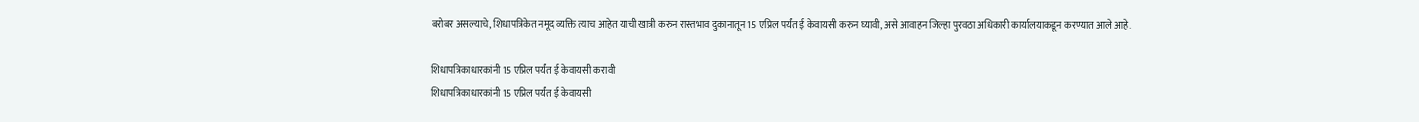बरोबर असल्याचे, शिधापत्रिकेत नमूद व्यक्ति त्याच आहेत याची खात्री करुन रास्तभाव दुकानातून 15 एप्रिल पर्यंत ई केवायसी करुन घ्यावी, असे आवाहन जिल्हा पुरवठा अधिकारी कार्यालयाकडून करण्यात आले आहे.

शिधापत्रिकाधारकांनी 15 एप्रिल पर्यंत ई केवायसी करावी
शिधापत्रिकाधारकांनी 15 एप्रिल पर्यंत ई केवायसी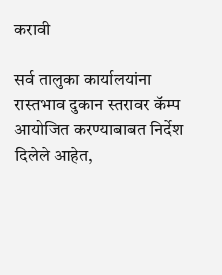करावी

सर्व तालुका कार्यालयांना रास्तभाव दुकान स्तरावर कॅम्प आयोजित करण्याबाबत निर्देश दिलेले आहेत,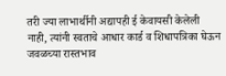तरी ज्या लाभार्थीनी अद्यापही ई केवायसी केलेली नाही, त्यांनी स्वताचे आधार कार्ड व शिधापत्रिका घेऊन जवळच्या रास्तभाव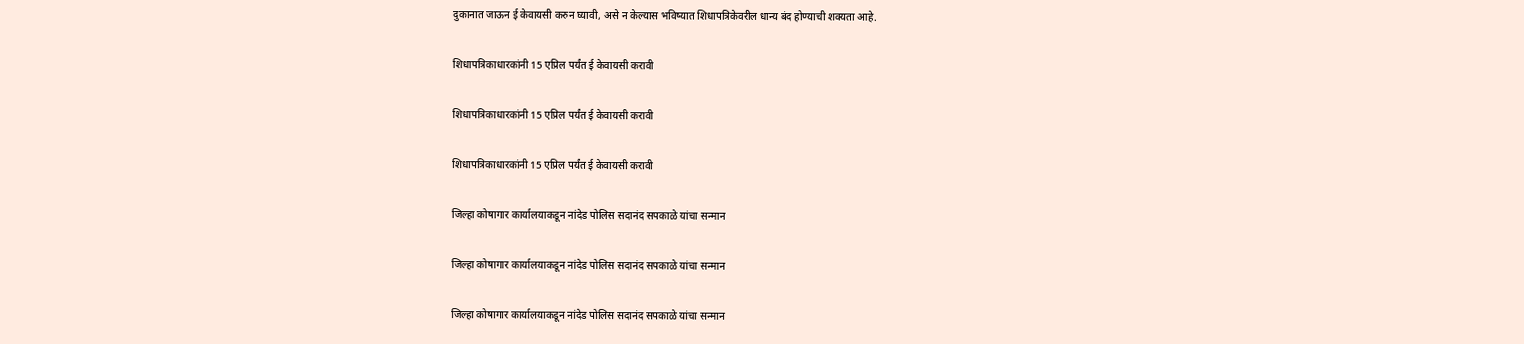दुकानात जाऊन ई केवायसी करुन घ्यावी, असे न केल्यास भविष्यात शिधापत्रिकेवरील धान्य बंद होण्याची शक्यता आहे.

शिधापत्रिकाधारकांनी 15 एप्रिल पर्यंत ई केवायसी करावी

शिधापत्रिकाधारकांनी 15 एप्रिल पर्यंत ई केवायसी करावी

शिधापत्रिकाधारकांनी 15 एप्रिल पर्यंत ई केवायसी करावी

जिल्हा कोषागार कार्यालयाकडून नांदेड पोलिस सदानंद सपकाळे यांचा सन्मान

जिल्हा कोषागार कार्यालयाकडून नांदेड पोलिस सदानंद सपकाळे यांचा सन्मान

जिल्हा कोषागार कार्यालयाकडून नांदेड पोलिस सदानंद सपकाळे यांचा सन्मान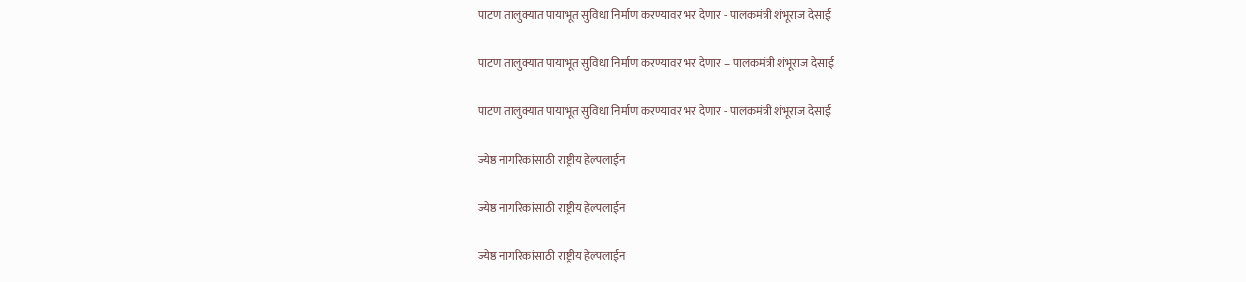पाटण तालुक्यात पायाभूत सुविधा निर्माण करण्यावर भर देणार - पालकमंत्री शंभूराज देसाई

पाटण तालुक्यात पायाभूत सुविधा निर्माण करण्यावर भर देणार – पालकमंत्री शंभूराज देसाई

पाटण तालुक्यात पायाभूत सुविधा निर्माण करण्यावर भर देणार - पालकमंत्री शंभूराज देसाई

ज्येष्ठ नागरिकांसाठी राष्ट्रीय हेल्पलाईन

ज्येष्ठ नागरिकांसाठी राष्ट्रीय हेल्पलाईन

ज्येष्ठ नागरिकांसाठी राष्ट्रीय हेल्पलाईन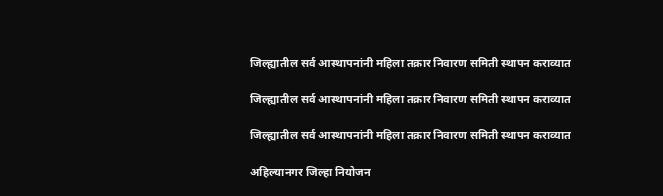जिल्ह्यातील सर्व आस्थापनांनी महिला तक्रार निवारण समिती स्थापन कराव्यात

जिल्ह्यातील सर्व आस्थापनांनी महिला तक्रार निवारण समिती स्थापन कराव्यात

जिल्ह्यातील सर्व आस्थापनांनी महिला तक्रार निवारण समिती स्थापन कराव्यात

अहिल्यानगर जिल्हा नियोजन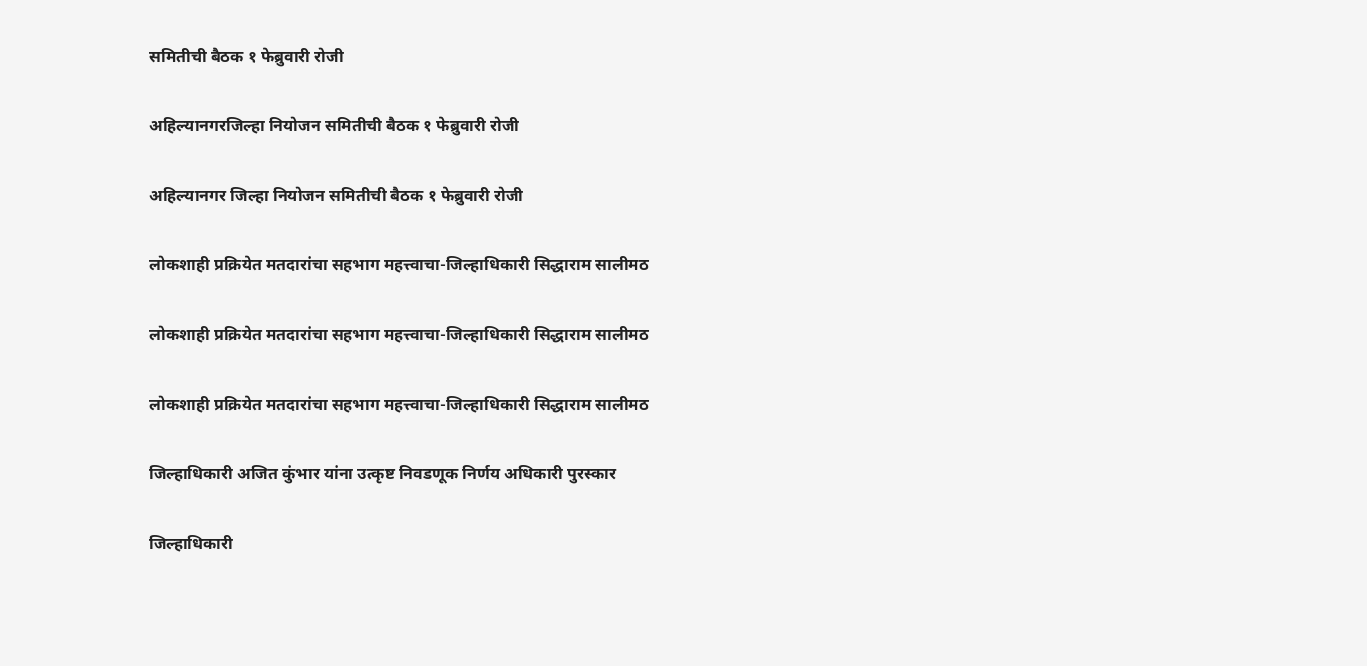समितीची बैठक १ फेब्रुवारी रोजी

अहिल्यानगरजिल्हा नियोजन समितीची बैठक १ फेब्रुवारी रोजी

अहिल्यानगर जिल्हा नियोजन समितीची बैठक १ फेब्रुवारी रोजी

लोकशाही प्रक्रियेत मतदारांचा सहभाग महत्त्वाचा-जिल्हाधिकारी सिद्धाराम सालीमठ

लोकशाही प्रक्रियेत मतदारांचा सहभाग महत्त्वाचा-जिल्हाधिकारी सिद्धाराम सालीमठ

लोकशाही प्रक्रियेत मतदारांचा सहभाग महत्त्वाचा-जिल्हाधिकारी सिद्धाराम सालीमठ

जिल्हाधिकारी अजित कुंभार यांना उत्कृष्ट निवडणूक निर्णय अधिकारी पुरस्कार

जिल्हाधिकारी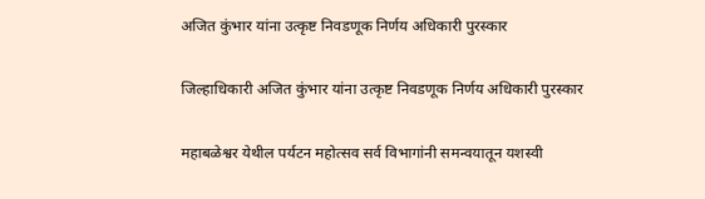अजित कुंभार यांना उत्कृष्ट निवडणूक निर्णय अधिकारी पुरस्कार

जिल्हाधिकारी अजित कुंभार यांना उत्कृष्ट निवडणूक निर्णय अधिकारी पुरस्कार

महाबळेश्वर येथील पर्यटन महोत्सव सर्व विभागांनी समन्वयातून यशस्वी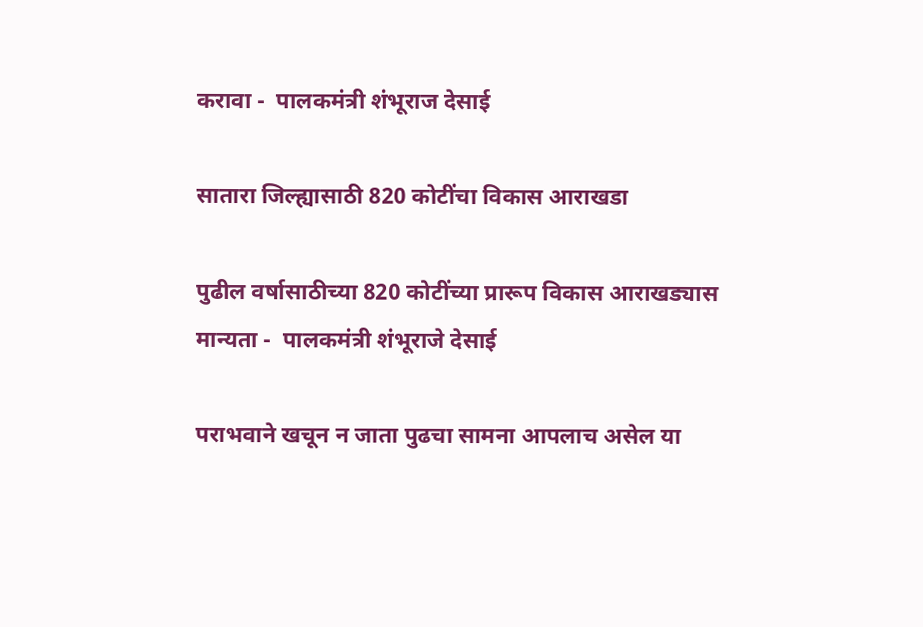करावा -  पालकमंत्री शंभूराज देसाई

सातारा जिल्ह्यासाठी 820 कोटींचा विकास आराखडा

पुढील वर्षासाठीच्या 820 कोटींच्या प्रारूप विकास आराखड्यास मान्यता -  पालकमंत्री शंभूराजे देसाई

पराभवाने खचून न जाता पुढचा सामना आपलाच असेल या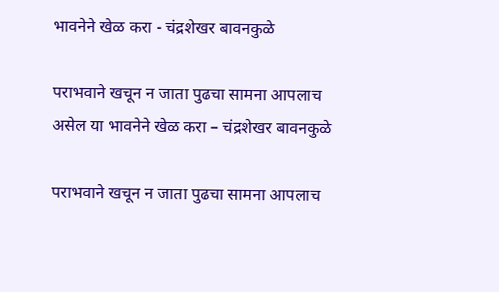भावनेने खेळ करा - चंद्रशेखर बावनकुळे

पराभवाने खचून न जाता पुढचा सामना आपलाच असेल या भावनेने खेळ करा – चंद्रशेखर बावनकुळे

पराभवाने खचून न जाता पुढचा सामना आपलाच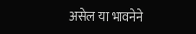असेल या भावनेने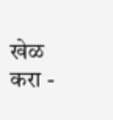खेळ करा -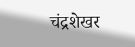चंद्रशेखर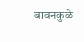बावनकुळे